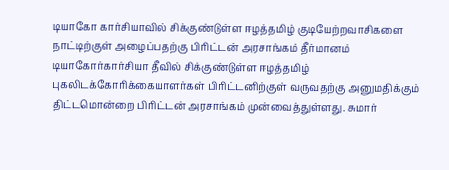டியாகோ கார்சியாவில் சிக்குண்டுள்ள ஈழத்தமிழ் குடியேற்றவாசிகளை நாட்டிற்குள் அழைப்பதற்கு பிரிட்டன் அரசாங்கம் தீர்மானம்
டியாகோர்கார்சியா தீவில் சிக்குண்டுள்ள ஈழத்தமிழ் புகலிடக்கோரிக்கையாளர்கள் பிரிட்டனிற்குள் வருவதற்கு அனுமதிக்கும் திட்டமொன்றை பிரிட்டன் அரசாங்கம் முன்வைத்துள்ளது. சுமார்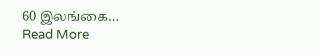60 இலங்கை…
Read More